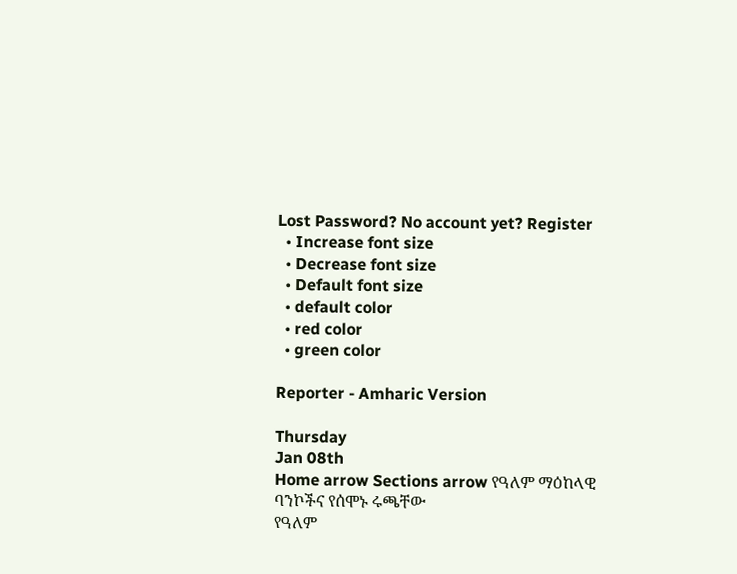Lost Password? No account yet? Register
  • Increase font size
  • Decrease font size
  • Default font size
  • default color
  • red color
  • green color

Reporter - Amharic Version

Thursday
Jan 08th
Home arrow Sections arrow የዓለም ማዕከላዊ ባንኮችና የሰሞኑ ሩጫቸው
የዓለም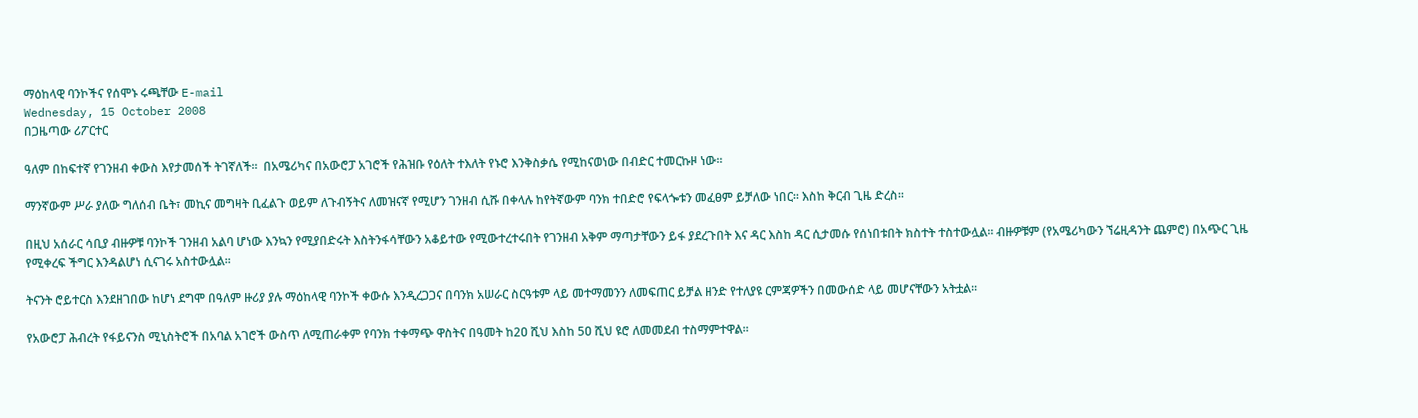ማዕከላዊ ባንኮችና የሰሞኑ ሩጫቸው E-mail
Wednesday, 15 October 2008
በጋዜጣው ሪፖርተር

ዓለም በከፍተኛ የገንዘብ ቀውስ እየታመሰች ትገኛለች፡፡  በአሜሪካና በአውሮፓ አገሮች የሕዝቡ የዕለት ተእለት የኑሮ እንቅስቃሴ የሚከናወነው በብድር ተመርኩዞ ነው፡፡

ማንኛውም ሥራ ያለው ግለሰብ ቤት፣ መኪና መግዛት ቢፈልጉ ወይም ለጉብኝትና ለመዝናኛ የሚሆን ገንዘብ ሲሹ በቀላሉ ከየትኛውም ባንክ ተበድሮ የፍላጐቱን መፈፀም ይቻለው ነበር፡፡ እስከ ቅርብ ጊዜ ድረስ፡፡

በዚህ አሰራር ሳቢያ ብዙዎቹ ባንኮች ገንዘብ አልባ ሆነው እንኳን የሚያበድሩት እስትንፋሳቸውን አቆይተው የሚውተረተሩበት የገንዘብ አቅም ማጣታቸውን ይፋ ያደረጉበት እና ዳር እስከ ዳር ሲታመሱ የሰነበቱበት ክስተት ተስተውሏል፡፡ ብዙዎቹም (የአሜሪካውን ኘሬዚዳንት ጨምሮ) በአጭር ጊዜ የሚቀረፍ ችግር እንዳልሆነ ሲናገሩ አስተውሏል፡፡

ትናንት ሮይተርስ እንደዘገበው ከሆነ ደግሞ በዓለም ዙሪያ ያሉ ማዕከላዊ ባንኮች ቀውሱ እንዲረጋጋና በባንክ አሠራር ስርዓቱም ላይ መተማመንን ለመፍጠር ይቻል ዘንድ የተለያዩ ርምጃዎችን በመውሰድ ላይ መሆናቸውን አትቷል፡፡

የአውሮፓ ሕብረት የፋይናንስ ሚኒስትሮች በአባል አገሮች ውስጥ ለሚጠራቀም የባንክ ተቀማጭ ዋስትና በዓመት ከ2ዐ ሺህ እስከ 5ዐ ሺህ ዩሮ ለመመደብ ተስማምተዋል፡፡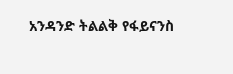አንዳንድ ትልልቅ የፋይናንስ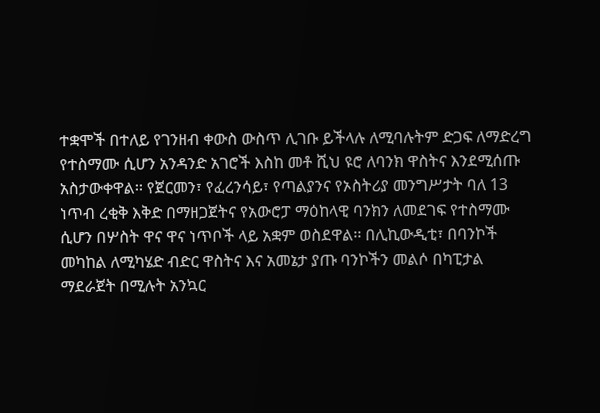ተቋሞች በተለይ የገንዘብ ቀውስ ውስጥ ሊገቡ ይችላሉ ለሚባሉትም ድጋፍ ለማድረግ የተስማሙ ሲሆን አንዳንድ አገሮች እስከ መቶ ሺህ ዩሮ ለባንክ ዋስትና እንደሚሰጡ አስታውቀዋል፡፡ የጀርመን፣ የፈረንሳይ፣ የጣልያንና የኦስትሪያ መንግሥታት ባለ 13 ነጥብ ረቂቅ እቅድ በማዘጋጀትና የአውሮፓ ማዕከላዊ ባንክን ለመደገፍ የተስማሙ ሲሆን በሦስት ዋና ዋና ነጥቦች ላይ አቋም ወስደዋል፡፡ በሊኪውዲቲ፣ በባንኮች መካከል ለሚካሄድ ብድር ዋስትና እና አመኔታ ያጡ ባንኮችን መልሶ በካፒታል ማደራጀት በሚሉት አንኳር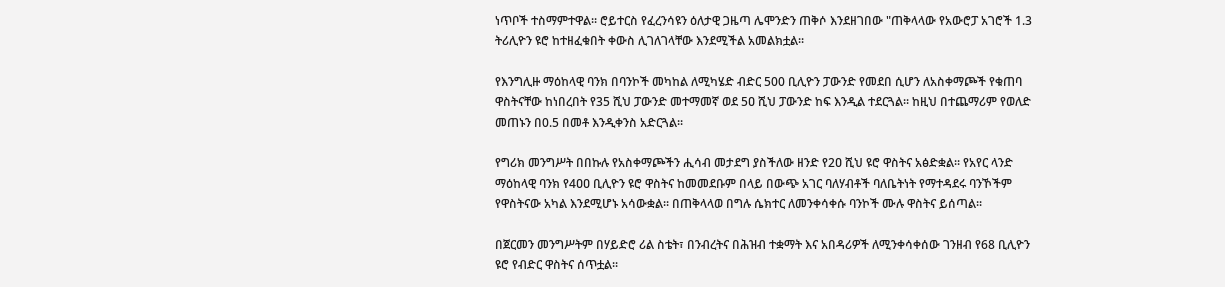ነጥቦች ተስማምተዋል፡፡ ሮይተርስ የፈረንሳዩን ዕለታዊ ጋዜጣ ሌሞንድን ጠቅሶ እንደዘገበው "ጠቅላላው የአውሮፓ አገሮች 1.3 ትሪሊዮን ዩሮ ከተዘፈቁበት ቀውስ ሊገለገላቸው እንደሚችል አመልክቷል፡፡

የእንግሊዙ ማዕከላዊ ባንክ በባንኮች መካከል ለሚካሄድ ብድር 500 ቢሊዮን ፓውንድ የመደበ ሲሆን ለአስቀማጮች የቁጠባ ዋስትናቸው ከነበረበት የ35 ሺህ ፓውንድ መተማመኛ ወደ 5ዐ ሺህ ፓውንድ ከፍ እንዲል ተደርጓል፡፡ ከዚህ በተጨማሪም የወለድ መጠኑን በ0.5 በመቶ እንዲቀንስ አድርጓል፡፡

የግሪክ መንግሥት በበኩሉ የአስቀማጮችን ሒሳብ መታደግ ያስችለው ዘንድ የ2ዐ ሺህ ዩሮ ዋስትና አፅድቋል፡፡ የአየር ላንድ ማዕከላዊ ባንክ የ4ዐዐ ቢሊዮን ዩሮ ዋስትና ከመመደቡም በላይ በውጭ አገር ባለሃብቶች ባለቤትነት የማተዳደሩ ባንኾችም የዋስትናው አካል እንደሚሆኑ አሳውቋል፡፡ በጠቅላላወ በግሉ ሴክተር ለመንቀሳቀሱ ባንኮች ሙሉ ዋስትና ይሰጣል፡፡

በጀርመን መንግሥትም በሃይድሮ ሪል ስቴት፣ በንብረትና በሕዝብ ተቋማት እና አበዳሪዎች ለሚንቀሳቀሰው ገንዘብ የ68 ቢሊዮን ዩሮ የብድር ዋስትና ሰጥቷል፡፡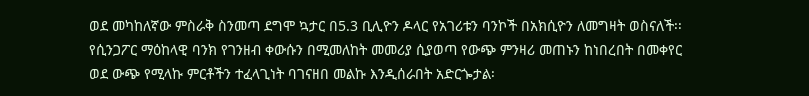ወደ መካከለኛው ምስራቅ ስንመጣ ደግሞ ኳታር በ5.3 ቢሊዮን ዶላር የአገሪቱን ባንኮች በአክሲዮን ለመግዛት ወስናለች፡፡ የሲንጋፖር ማዕከላዊ ባንክ የገንዘብ ቀውሱን በሚመለከት መመሪያ ሲያወጣ የውጭ ምንዛሪ መጠኑን ከነበረበት በመቀየር ወደ ውጭ የሚላኩ ምርቶችን ተፈላጊነት ባገናዘበ መልኩ እንዲሰራበት አድርጐታል፡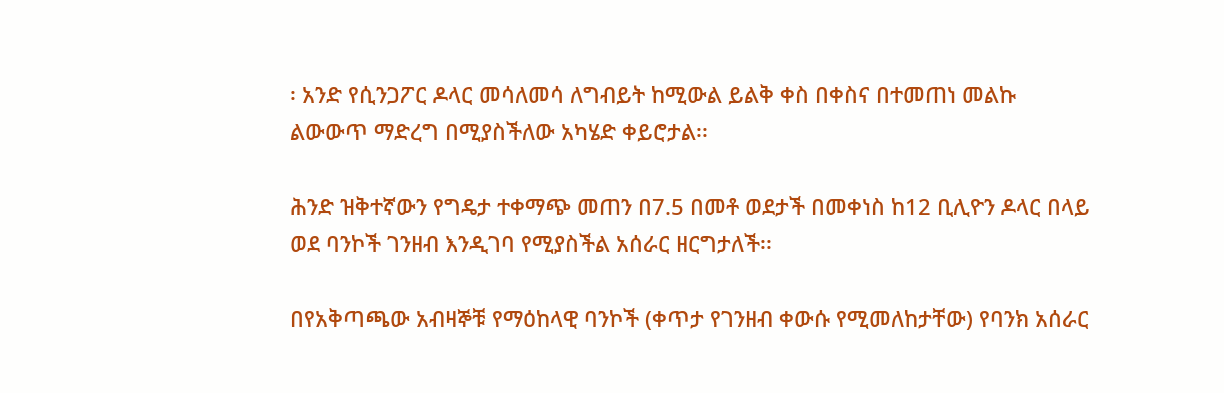፡ አንድ የሲንጋፖር ዶላር መሳለመሳ ለግብይት ከሚውል ይልቅ ቀስ በቀስና በተመጠነ መልኩ ልውውጥ ማድረግ በሚያስችለው አካሄድ ቀይሮታል፡፡

ሕንድ ዝቅተኛውን የግዴታ ተቀማጭ መጠን በ7.5 በመቶ ወደታች በመቀነስ ከ12 ቢሊዮን ዶላር በላይ ወደ ባንኮች ገንዘብ እንዲገባ የሚያስችል አሰራር ዘርግታለች፡፡

በየአቅጣጫው አብዛኞቹ የማዕከላዊ ባንኮች (ቀጥታ የገንዘብ ቀውሱ የሚመለከታቸው) የባንክ አሰራር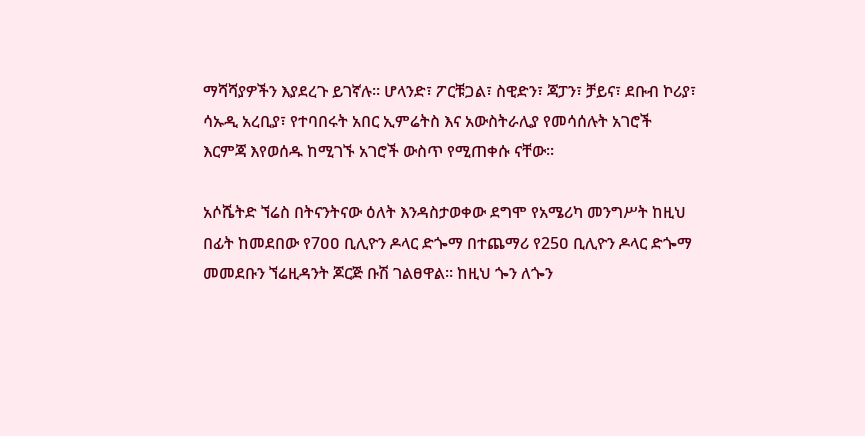ማሻሻያዎችን እያደረጉ ይገኛሉ፡፡ ሆላንድ፣ ፖርቹጋል፣ ስዊድን፣ ጃፓን፣ ቻይና፣ ደቡብ ኮሪያ፣ ሳኡዲ አረቢያ፣ የተባበሩት አበር ኢምሬትስ እና አውስትራሊያ የመሳሰሉት አገሮች እርምጃ እየወሰዱ ከሚገኙ አገሮች ውስጥ የሚጠቀሱ ናቸው፡፡

አሶሼትድ ኘሬስ በትናንትናው ዕለት እንዳስታወቀው ደግሞ የአሜሪካ መንግሥት ከዚህ በፊት ከመደበው የ7ዐዐ ቢሊዮን ዶላር ድጐማ በተጨማሪ የ25ዐ ቢሊዮን ዶላር ድጐማ መመደቡን ኘሬዚዳንት ጆርጅ ቡሽ ገልፀዋል፡፡ ከዚህ ጐን ለጐን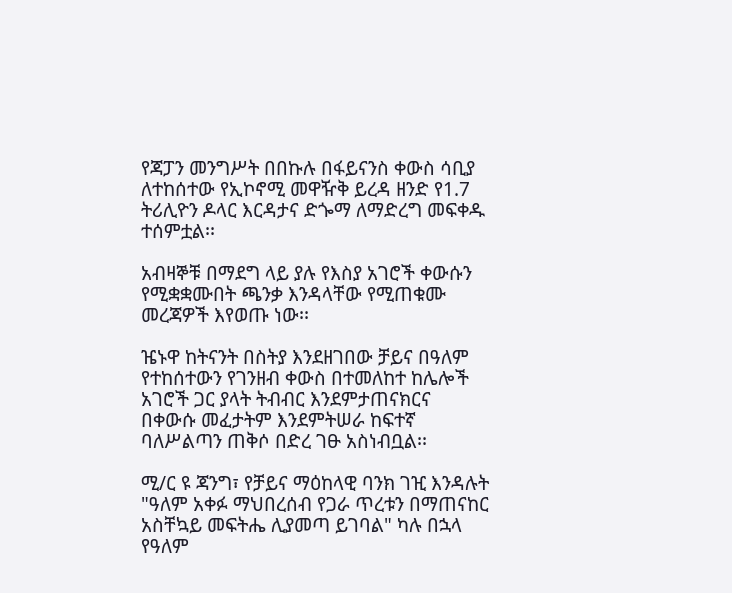የጃፓን መንግሥት በበኩሉ በፋይናንስ ቀውስ ሳቢያ ለተከሰተው የኢኮኖሚ መዋዥቅ ይረዳ ዘንድ የ1.7 ትሪሊዮን ዶላር እርዳታና ድጐማ ለማድረግ መፍቀዱ ተሰምቷል፡፡

አብዛኞቹ በማደግ ላይ ያሉ የእስያ አገሮች ቀውሱን የሚቋቋሙበት ጫንቃ እንዳላቸው የሚጠቁሙ መረጃዎች እየወጡ ነው፡፡

ዤኑዋ ከትናንት በስትያ እንደዘገበው ቻይና በዓለም የተከሰተውን የገንዘብ ቀውስ በተመለከተ ከሌሎች አገሮች ጋር ያላት ትብብር እንደምታጠናክርና በቀውሱ መፈታትም እንደምትሠራ ከፍተኛ ባለሥልጣን ጠቅሶ በድረ ገፁ አስነብቧል፡፡

ሚ/ር ዩ ጃንግ፣ የቻይና ማዕከላዊ ባንክ ገዢ እንዳሉት "ዓለም አቀፉ ማህበረሰብ የጋራ ጥረቱን በማጠናከር አስቸኳይ መፍትሔ ሊያመጣ ይገባል" ካሉ በኋላ የዓለም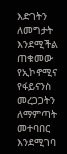እድገትን ለመግታት እንደሚችል ጠቁመው የኢኮኖሚና የፋይናንስ መረጋጋትን ለማምጣት መተባበር እንደሚገባ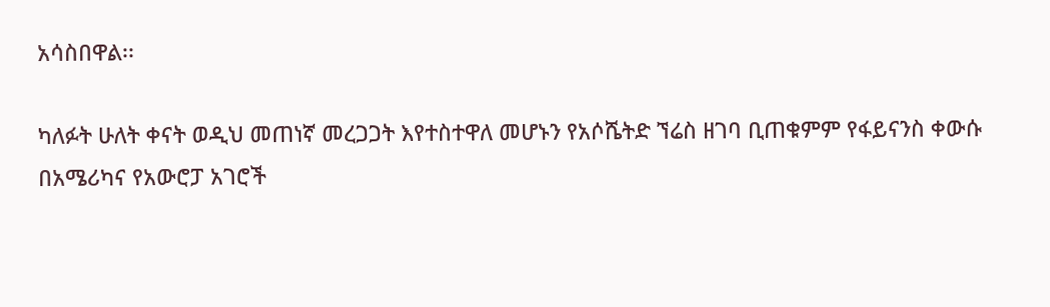አሳስበዋል፡፡

ካለፉት ሁለት ቀናት ወዲህ መጠነኛ መረጋጋት እየተስተዋለ መሆኑን የአሶሼትድ ኘሬስ ዘገባ ቢጠቁምም የፋይናንስ ቀውሱ በአሜሪካና የአውሮፓ አገሮች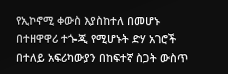የኢኮኖሚ ቀውስ እያስከተለ በመሆኑ በተዘዋዋሪ ተጐጂ የሚሆኑት ድሃ አገሮች በተለይ አፍሪካውያን በከፍተኛ ስጋት ውስጥ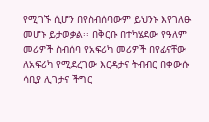የሚገኙ ሲሆን በየስብሰባውም ይህንኑ እየገለፁ መሆኑ ይታወቃል፡፡ በቅርቡ በተካሄደው የዓለም መሪዎች ስብሰባ የአፍሪካ መሪዎች በየፊናቸው ለአፍሪካ የሚደረገው እርዳታና ትብብር በቀውሱ ሳቢያ ሊገታና ችግር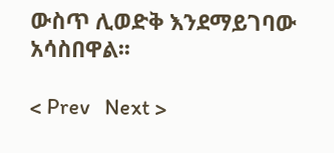ውስጥ ሊወድቅ እንደማይገባው አሳስበዋል፡፡

< Prev   Next >